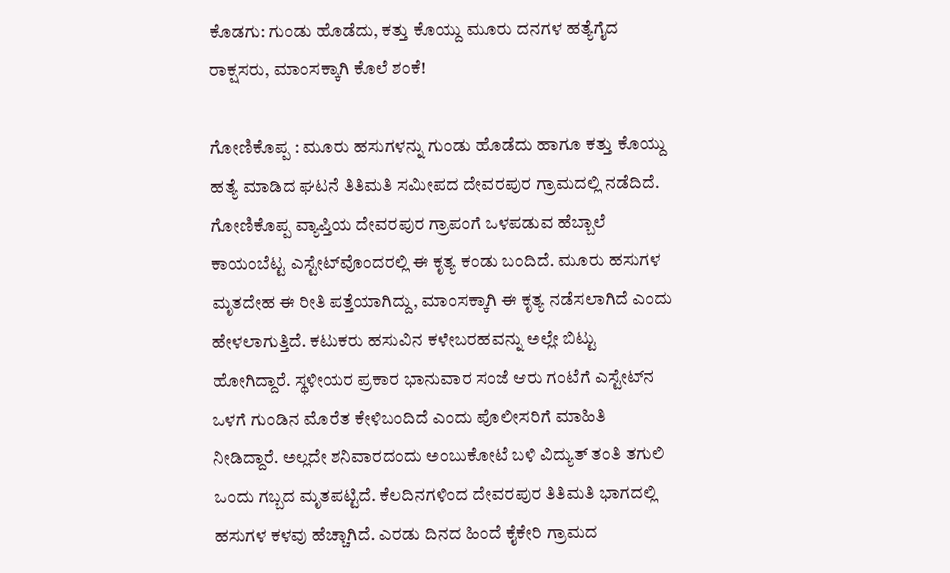ಕೊಡಗು: ಗುಂಡು ಹೊಡೆದು, ಕತ್ತು ಕೊಯ್ದು ಮೂರು ದನಗಳ ಹತ್ಯೆಗೈದ ರಾಕ್ಷಸರು, ಮಾಂಸಕ್ಕಾಗಿ ಕೊಲೆ ಶಂಕೆ!

ಗೋಣಿಕೊಪ್ಪ : ಮೂರು ಹಸುಗಳನ್ನು ಗುಂಡು ಹೊಡೆದು ಹಾಗೂ ಕತ್ತು ಕೊಯ್ದು ಹತ್ಯೆ ಮಾಡಿದ ಘಟನೆ ತಿತಿಮತಿ ಸಮೀಪದ ದೇವರಪುರ ಗ್ರಾಮದಲ್ಲಿ ನಡೆದಿದೆ. ಗೋಣಿಕೊಪ್ಪ ವ್ಯಾಪ್ತಿಯ ದೇವರಪುರ ಗ್ರಾಪಂಗೆ ಒಳಪಡುವ ಹೆಬ್ಬಾಲೆ ಕಾಯಂಬೆಟ್ಟ ಎಸ್ಟೇಟ್‌ವೊಂದರಲ್ಲಿ ಈ ಕೃತ್ಯ ಕಂಡು ಬಂದಿದೆ. ಮೂರು ಹಸುಗಳ ಮೃತದೇಹ ಈ ರೀತಿ ಪತ್ತೆಯಾಗಿದ್ದು, ಮಾಂಸಕ್ಕಾಗಿ ಈ ಕೃತ್ಯ ನಡೆಸಲಾಗಿದೆ ಎಂದು ಹೇಳಲಾಗುತ್ತಿದೆ. ಕಟುಕರು ಹಸುವಿನ ಕಳೇಬರಹವನ್ನು ಅಲ್ಲೇ ಬಿಟ್ಟು ಹೋಗಿದ್ದಾರೆ. ಸ್ಥಳೀಯರ ಪ್ರಕಾರ ಭಾನುವಾರ ಸಂಜೆ ಆರು ಗಂಟೆಗೆ ಎಸ್ಟೇಟ್‌ನ ಒಳಗೆ ಗುಂಡಿನ ಮೊರೆತ ಕೇಳಿಬಂದಿದೆ ಎಂದು ಪೊಲೀಸರಿಗೆ ಮಾಹಿತಿ ನೀಡಿದ್ದಾರೆ. ಅಲ್ಲದೇ ಶನಿವಾರದಂದು ಅಂಬುಕೋಟೆ ಬಳಿ ವಿದ್ಯುತ್‌ ತಂತಿ ತಗುಲಿ ಒಂದು ಗಬ್ಬದ ಮೃತಪಟ್ಟಿದೆ. ಕೆಲದಿನಗಳಿಂದ ದೇವರಪುರ ತಿತಿಮತಿ ಭಾಗದಲ್ಲಿ ಹಸುಗಳ ಕಳವು ಹೆಚ್ಚಾಗಿದೆ. ಎರಡು ದಿನದ ಹಿಂದೆ ಕೈಕೇರಿ ಗ್ರಾಮದ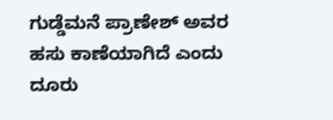ಗುಡ್ಡೆಮನೆ ಪ್ರಾಣೇಶ್‌ ಅವರ ಹಸು ಕಾಣೆಯಾಗಿದೆ ಎಂದು ದೂರು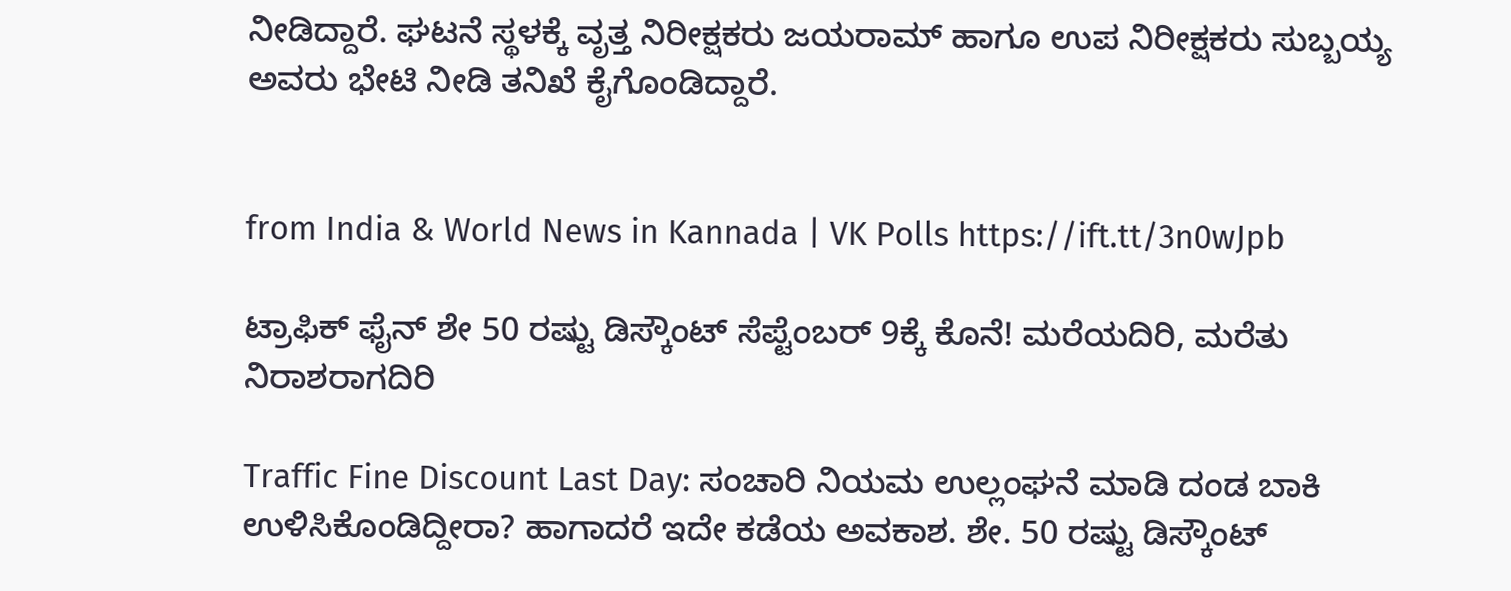ನೀಡಿದ್ದಾರೆ. ಘಟನೆ ಸ್ಥಳಕ್ಕೆ ವೃತ್ತ ನಿರೀಕ್ಷಕರು ಜಯರಾಮ್‌ ಹಾಗೂ ಉಪ ನಿರೀಕ್ಷಕರು ಸುಬ್ಬಯ್ಯ ಅವರು ಭೇಟಿ ನೀಡಿ ತನಿಖೆ ಕೈಗೊಂಡಿದ್ದಾರೆ.


from India & World News in Kannada | VK Polls https://ift.tt/3n0wJpb

ಟ್ರಾಫಿಕ್‌ ಫೈನ್‌ ಶೇ 50 ರಷ್ಟು ಡಿಸ್ಕೌಂಟ್‌ ಸೆಪ್ಟೆಂಬರ್‌ 9ಕ್ಕೆ ಕೊನೆ! ಮರೆಯದಿರಿ, ಮರೆತು ನಿರಾಶರಾಗದಿರಿ

Traffic Fine Discount Last Day: ಸಂಚಾರಿ ನಿಯಮ ಉಲ್ಲಂಘನೆ ಮಾಡಿ ದಂಡ ಬಾಕಿ ಉಳಿಸಿಕೊಂಡಿದ್ದೀರಾ? ಹಾಗಾದರೆ ಇದೇ ಕಡೆಯ ಅವಕಾಶ. ಶೇ. 50 ರಷ್ಟು ಡಿಸ್ಕೌಂಟ್‌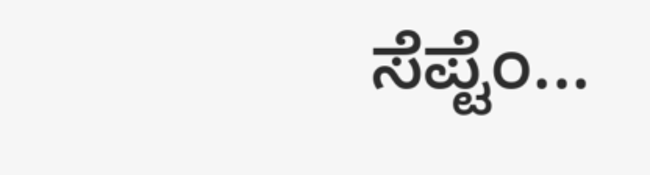ಸೆಪ್ಟೆಂ...